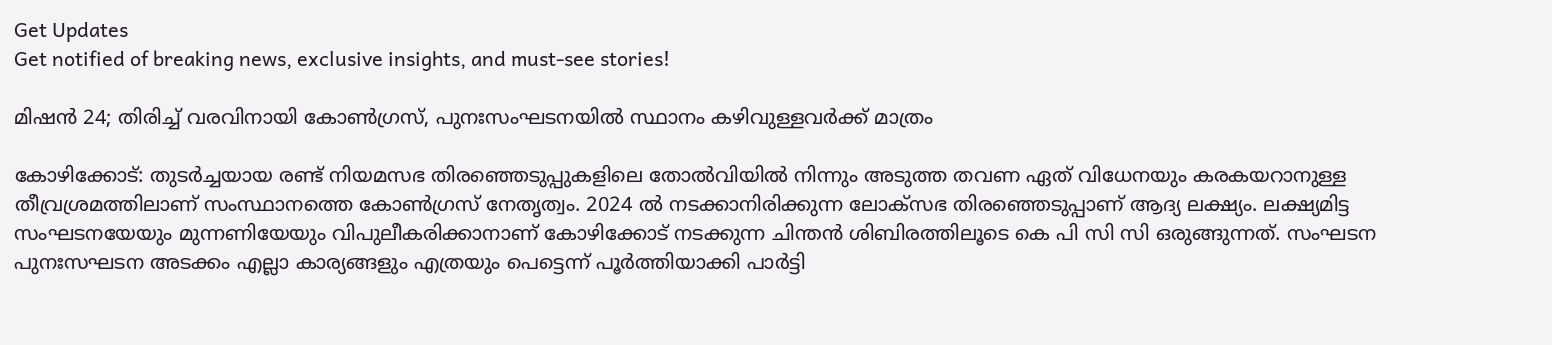Get Updates
Get notified of breaking news, exclusive insights, and must-see stories!

മിഷന്‍ 24; തിരിച്ച് വരവിനായി കോണ്‍ഗ്രസ്, പുനഃസംഘടനയില്‍ സ്ഥാനം കഴിവുള്ളവർക്ക് മാത്രം

കോഴിക്കോട്: തുടർച്ചയായ രണ്ട് നിയമസഭ തിരഞ്ഞെടുപ്പുകളിലെ തോല്‍വിയില്‍ നിന്നും അടുത്ത തവണ ഏത് വിധേനയും കരകയറാനുള്ള തീവ്രശ്രമത്തിലാണ് സംസ്ഥാനത്തെ കോണ്‍ഗ്രസ് നേതൃത്വം. 2024 ല്‍ നടക്കാനിരിക്കുന്ന ലോക്സഭ തിരഞ്ഞെടുപ്പാണ് ആദ്യ ലക്ഷ്യം. ലക്ഷ്യമിട്ട സംഘടനയേയും മുന്നണിയേയും വിപുലീകരിക്കാനാണ് കോഴിക്കോട് നടക്കുന്ന ചിന്തന്‍ ശിബിരത്തിലൂടെ കെ പി സി സി ഒരുങ്ങുന്നത്. സംഘടന പുനഃസഘടന അടക്കം എല്ലാ കാര്യങ്ങളും എത്രയും പെട്ടെന്ന് പൂർത്തിയാക്കി പാർട്ടി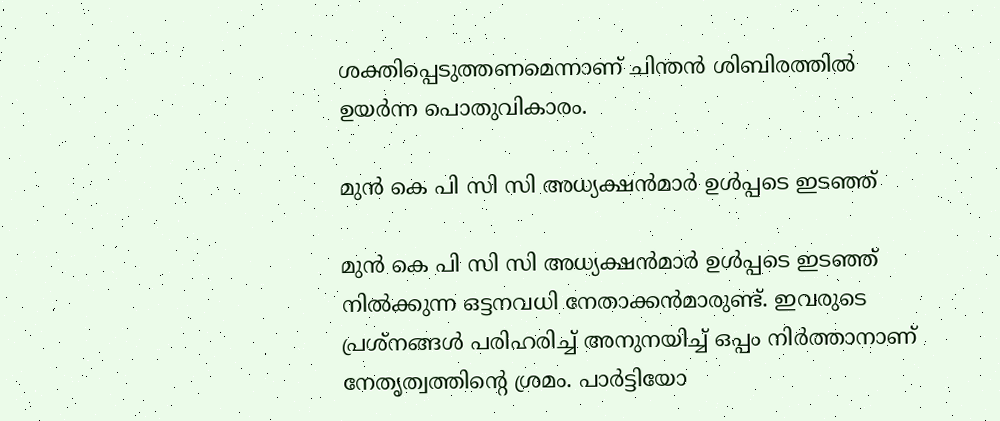ശക്തിപ്പെടുത്തണമെന്നാണ് ചിന്തന്‍ ശിബിരത്തില്‍ ഉയർന്ന പൊതുവികാരം.

മുന്‍ കെ പി സി സി അധ്യക്ഷന്‍മാർ ഉള്‍പ്പടെ ഇടഞ്ഞ്

മുന്‍ കെ പി സി സി അധ്യക്ഷന്‍മാർ ഉള്‍പ്പടെ ഇടഞ്ഞ് നില്‍ക്കുന്ന ഒട്ടനവധി നേതാക്കന്‍മാരുണ്ട്. ഇവരുടെ പ്രശ്നങ്ങള്‍ പരിഹരിച്ച് അനുനയിച്ച് ഒപ്പം നിർത്താനാണ് നേതൃത്വത്തിന്റെ ശ്രമം. പാർട്ടിയോ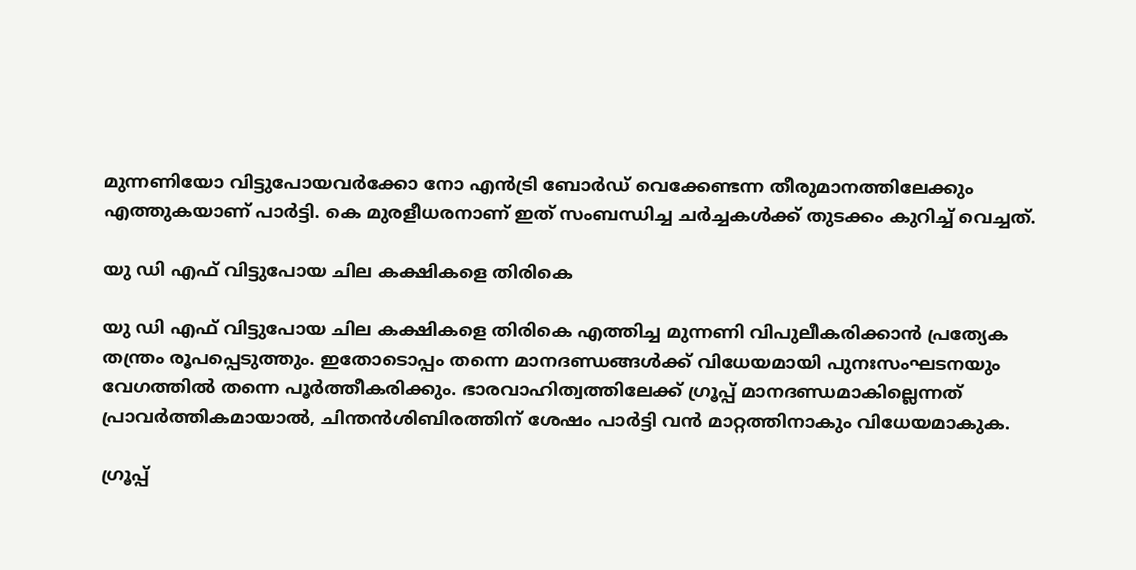മുന്നണിയോ വിട്ടുപോയവർക്കോ നോ എന്‍ട്രി ബോര്‍ഡ് വെക്കേണ്ടന്ന തീരുമാനത്തിലേക്കും എത്തുകയാണ് പാർട്ടി. കെ മുരളീധരനാണ് ഇത് സംബന്ധിച്ച ചർച്ചകള്‍ക്ക് തുടക്കം കുറിച്ച് വെച്ചത്.

യു ഡി എഫ് വിട്ടുപോയ ചില കക്ഷികളെ തിരികെ

യു ഡി എഫ് വിട്ടുപോയ ചില കക്ഷികളെ തിരികെ എത്തിച്ച മുന്നണി വിപുലീകരിക്കാന്‍ പ്രത്യേക തന്ത്രം രൂപപ്പെടുത്തും. ഇതോടൊപ്പം തന്നെ മാനദണ്ഡങ്ങള്‍ക്ക് വിധേയമായി പുനഃസംഘടനയും വേഗത്തില്‍ തന്നെ പൂർത്തീകരിക്കും. ഭാരവാഹിത്വത്തിലേക്ക് ഗ്രൂപ്പ് മാനദണ്ഡമാകില്ലെന്നത് പ്രാവര്‍ത്തികമായാല്‍, ചിന്തന്‍ശിബിരത്തിന് ശേഷം പാര്‍ട്ടി വന്‍ മാറ്റത്തിനാകും വിധേയമാകുക.

ഗ്രൂപ്പ്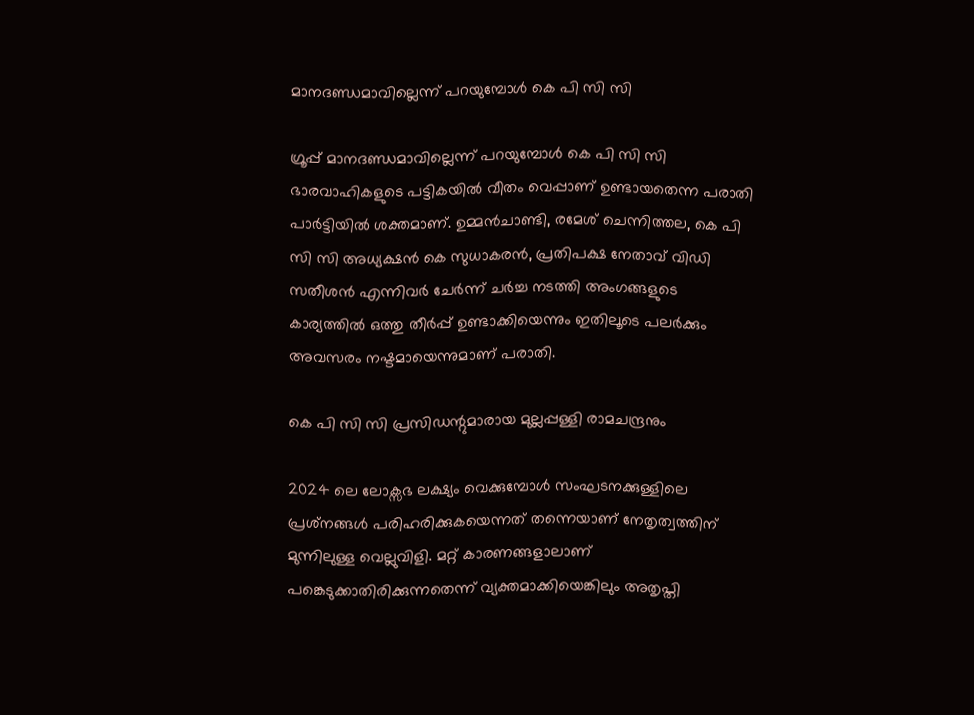മാനദണ്ഡമാവില്ലെന്ന് പറയുമ്പോള്‍ കെ പി സി സി

ഗ്രൂപ്പ് മാനദണ്ഡമാവില്ലെന്ന് പറയുമ്പോള്‍ കെ പി സി സി ഭാരവാഹികളുടെ പട്ടികയില്‍ വീതം വെപ്പാണ് ഉണ്ടായതെന്ന പരാതി പാർട്ടിയില്‍ ശക്തമാണ്. ഉമ്മന്‍ചാണ്ടി, രമേശ് ചെന്നിത്തല, കെ പി സി സി അധ്യക്ഷന്‍ കെ സുധാകരന്‍, പ്രതിപക്ഷ നേതാവ് വിഡി സതീശന്‍ എന്നിവർ ചേർന്ന് ചർച്ച നടത്തി അംഗങ്ങളുടെ കാര്യത്തില്‍ ഒത്തു തീർപ്പ് ഉണ്ടാക്കിയെന്നും ഇതിലൂടെ പലർക്കും അവസരം നഷ്ടമായെന്നുമാണ് പരാതി.

കെ പി സി സി പ്രസിഡന്റുമാരായ മുല്ലപ്പള്ളി രാമചന്ദ്രനും

2024 ലെ ലോക്സഭ ലക്ഷ്യം വെക്കുമ്പോള്‍ സംഘടനക്കുള്ളിലെ പ്രശ്‌നങ്ങള്‍ പരിഹരിക്കുകയെന്നത് തന്നെയാണ് നേതൃത്വത്തിന് മുന്നിലുള്ള വെല്ലുവിളി. മറ്റ് കാരണങ്ങളാലാണ് പങ്കെടുക്കാതിരിക്കുന്നതെന്ന് വ്യക്തമാക്കിയെങ്കിലും അതൃപ്തി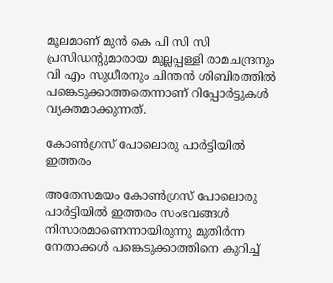മൂലമാണ് മുന്‍ കെ പി സി സി പ്രസിഡന്റുമാരായ മുല്ലപ്പള്ളി രാമചന്ദ്രനും വി എം സുധീരനും ചിന്തന്‍ ശിബിരത്തില്‍ പങ്കെടുക്കാത്തതെന്നാണ് റിപ്പോർട്ടുകള്‍ വ്യക്തമാക്കുന്നത്.

കോണ്‍ഗ്രസ് പോലൊരു പാര്‍ട്ടിയില്‍ ഇത്തരം

അതേസമയം കോണ്‍ഗ്രസ് പോലൊരു പാര്‍ട്ടിയില്‍ ഇത്തരം സംഭവങ്ങള്‍ നിസാരമാണെന്നായിരുന്നു മുതിർന്ന നേതാക്കള്‍ പങ്കെടുക്കാത്തിനെ കുറിച്ച്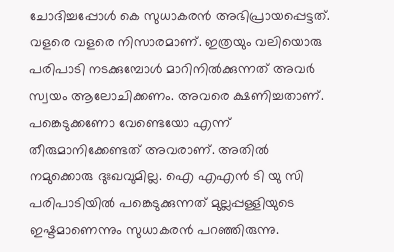ചോദിച്ചപ്പോള്‍ കെ സുധാകരന്‍ അഭിപ്രായപ്പെട്ടത്. വളരെ വളരെ നിസാരമാണ്. ഇത്രയും വലിയൊരു പരിപാടി നടക്കുമ്പോള്‍ മാറിനില്‍ക്കുന്നത് അവര്‍ സ്വയം ആലോചിക്കണം. അവരെ ക്ഷണിച്ചതാണ്. പങ്കെടുക്കണോ വേണ്ടെയോ എന്ന് തീരുമാനിക്കേണ്ടത് അവരാണ്. അതില്‍ നമുക്കൊരു ദുഃഖവുമില്ല. ഐ എഎന്‍ ടി യു സി പരിപാടിയില്‍ പങ്കെടുക്കുന്നത് മുല്ലപ്പള്ളിയുടെ ഇഷ്ടമാണെന്നും സുധാകരന്‍ പറഞ്ഞിരുന്നു.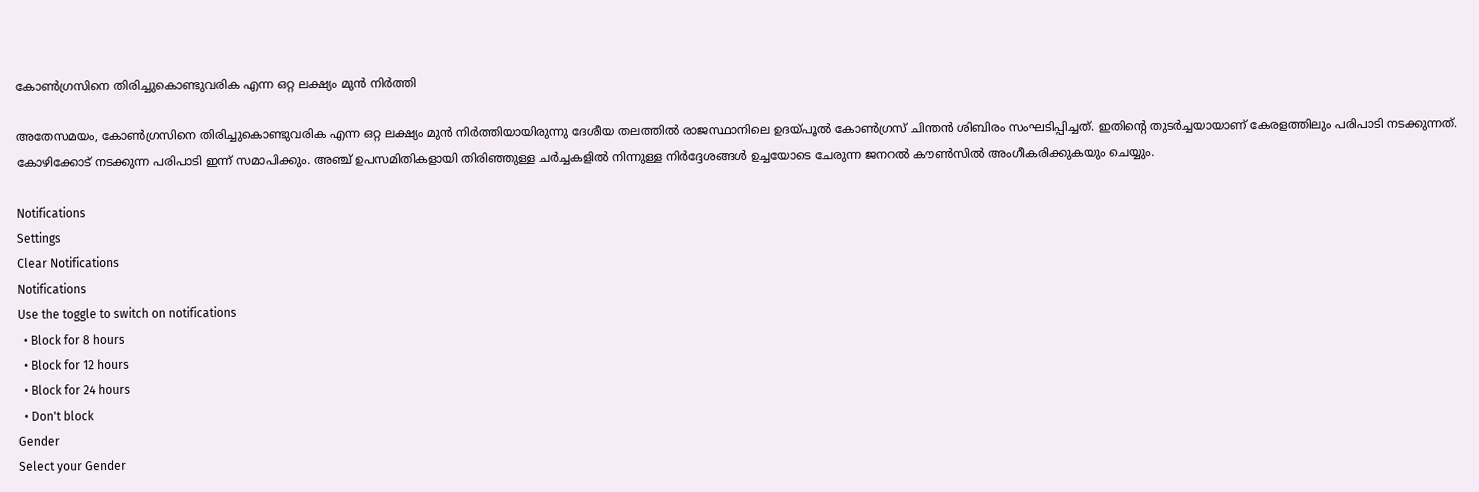കോണ്‍ഗ്രസിനെ തിരിച്ചുകൊണ്ടുവരിക എന്ന ഒറ്റ ലക്ഷ്യം മുന്‍ നിർത്തി

അതേസമയം, കോണ്‍ഗ്രസിനെ തിരിച്ചുകൊണ്ടുവരിക എന്ന ഒറ്റ ലക്ഷ്യം മുന്‍ നിർത്തിയായിരുന്നു ദേശീയ തലത്തില്‍ രാജസ്ഥാനിലെ ഉദയ്പൂല്‍ കോണ്‍ഗ്രസ് ചിന്തന്‍ ശിബിരം സംഘടിപ്പിച്ചത്. ഇതിന്റെ തുടർച്ചയായാണ് കേരളത്തിലും പരിപാടി നടക്കുന്നത്. കോഴിക്കോട് നടക്കുന്ന പരിപാടി ഇന്ന് സമാപിക്കും. അഞ്ച് ഉപസമിതികളായി തിരിഞ്ഞുള്ള ചര്‍ച്ചകളില്‍ നിന്നുള്ള നിര്‍ദ്ദേശങ്ങള്‍ ഉച്ചയോടെ ചേരുന്ന ജനറല്‍ കൗണ്‍സില്‍ അംഗീകരിക്കുകയും ചെയ്യും.

Notifications
Settings
Clear Notifications
Notifications
Use the toggle to switch on notifications
  • Block for 8 hours
  • Block for 12 hours
  • Block for 24 hours
  • Don't block
Gender
Select your Gender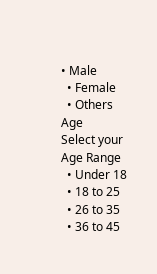• Male
  • Female
  • Others
Age
Select your Age Range
  • Under 18
  • 18 to 25
  • 26 to 35
  • 36 to 45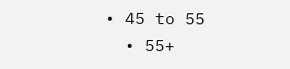• 45 to 55
  • 55+